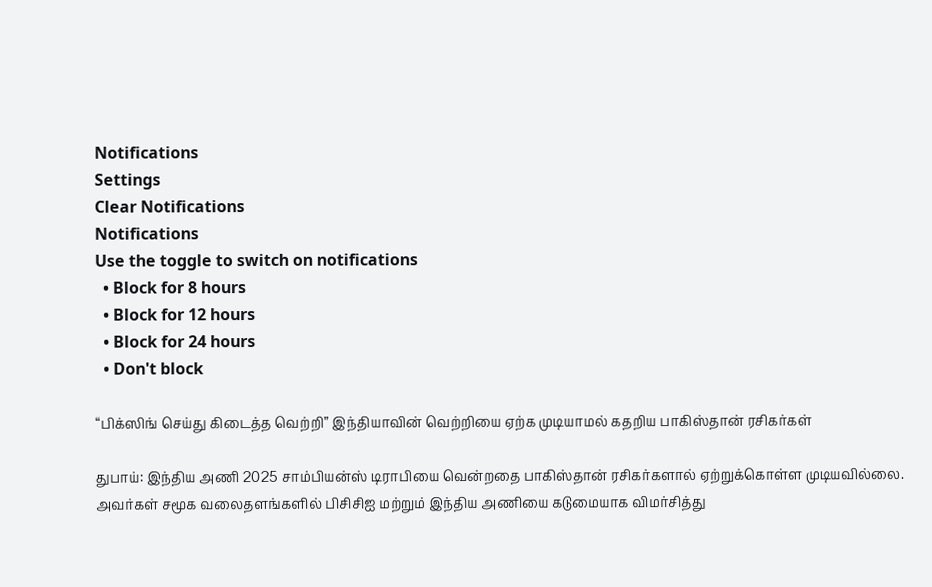Notifications
Settings
Clear Notifications
Notifications
Use the toggle to switch on notifications
  • Block for 8 hours
  • Block for 12 hours
  • Block for 24 hours
  • Don't block

“பிக்ஸிங் செய்து கிடைத்த வெற்றி” இந்தியாவின் வெற்றியை ஏற்க முடியாமல் கதறிய பாகிஸ்தான் ரசிகர்கள்

துபாய்: இந்திய அணி 2025 சாம்பியன்ஸ் டிராபியை வென்றதை பாகிஸ்தான் ரசிகர்களால் ஏற்றுக்கொள்ள முடியவில்லை. அவர்கள் சமூக வலைதளங்களில் பிசிசிஐ மற்றும் இந்திய அணியை கடுமையாக விமர்சித்து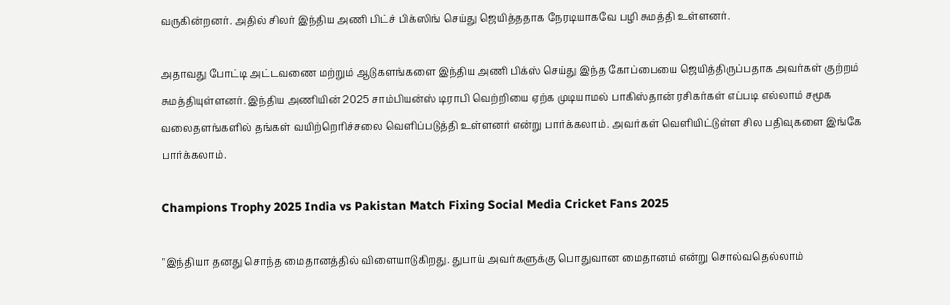வருகின்றனர். அதில் சிலர் இந்திய அணி பிட்ச் பிக்ஸிங் செய்து ஜெயித்ததாக நேரடியாகவே பழி சுமத்தி உள்ளனர்.

அதாவது போட்டி அட்டவணை மற்றும் ஆடுகளங்களை இந்திய அணி பிக்ஸ் செய்து இந்த கோப்பையை ஜெயித்திருப்பதாக அவர்கள் குற்றம் சுமத்தியுள்ளனர். இந்திய அணியின் 2025 சாம்பியன்ஸ் டிராபி வெற்றியை ஏற்க முடியாமல் பாகிஸ்தான் ரசிகர்கள் எப்படி எல்லாம் சமூக வலைதளங்களில் தங்கள் வயிற்றெரிச்சலை வெளிப்படுத்தி உள்ளனர் என்று பார்க்கலாம். அவர்கள் வெளியிட்டுள்ள சில பதிவுகளை இங்கே பார்க்கலாம்.

Champions Trophy 2025 India vs Pakistan Match Fixing Social Media Cricket Fans 2025

"இந்தியா தனது சொந்த மைதானத்தில் விளையாடுகிறது. துபாய் அவர்களுக்கு பொதுவான மைதானம் என்று சொல்வதெல்லாம்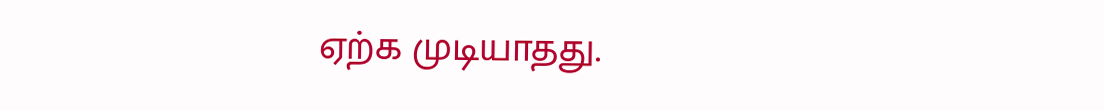ஏற்க முடியாதது.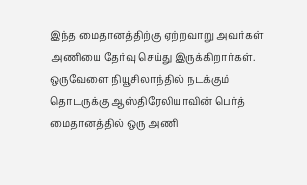இந்த மைதானத்திற்கு ஏற்றவாறு அவர்கள் அணியை தேர்வு செய்து இருக்கிறார்கள். ஒருவேளை நியூசிலாந்தில் நடக்கும் தொடருக்கு ஆஸ்திரேலியாவின் பெர்த் மைதானத்தில் ஒரு அணி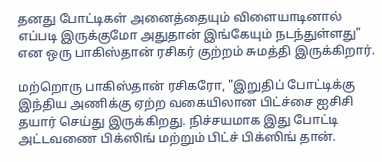தனது போட்டிகள் அனைத்தையும் விளையாடினால் எப்படி இருக்குமோ அதுதான் இங்கேயும் நடந்துள்ளது" என ஒரு பாகிஸ்தான் ரசிகர் குற்றம் சுமத்தி இருக்கிறார்.

மற்றொரு பாகிஸ்தான் ரசிகரோ, "இறுதிப் போட்டிக்கு இந்திய அணிக்கு ஏற்ற வகையிலான பிட்ச்சை ஐசிசி தயார் செய்து இருக்கிறது. நிச்சயமாக இது போட்டி அட்டவணை பிக்ஸிங் மற்றும் பிட்ச் பிக்ஸிங் தான்.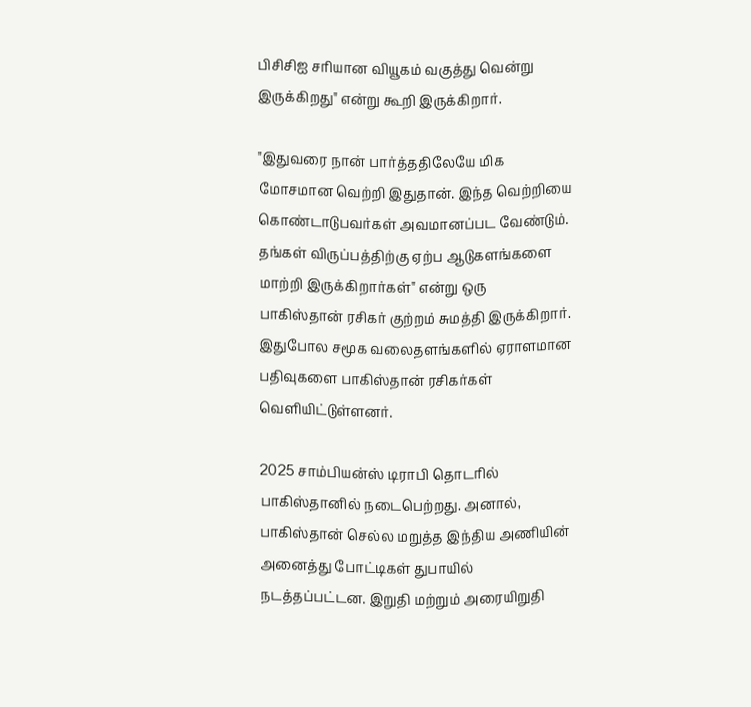பிசிசிஐ சரியான வியூகம் வகுத்து வென்று இருக்கிறது" என்று கூறி இருக்கிறார்.

"இதுவரை நான் பார்த்ததிலேயே மிக மோசமான வெற்றி இதுதான். இந்த வெற்றியை கொண்டாடுபவர்கள் அவமானப்பட வேண்டும். தங்கள் விருப்பத்திற்கு ஏற்ப ஆடுகளங்களை மாற்றி இருக்கிறார்கள்" என்று ஒரு பாகிஸ்தான் ரசிகர் குற்றம் சுமத்தி இருக்கிறார். இதுபோல சமூக வலைதளங்களில் ஏராளமான பதிவுகளை பாகிஸ்தான் ரசிகர்கள் வெளியிட்டுள்ளனர்.

2025 சாம்பியன்ஸ் டிராபி தொடரில் பாகிஸ்தானில் நடைபெற்றது. அனால், பாகிஸ்தான் செல்ல மறுத்த இந்திய அணியின் அனைத்து போட்டிகள் துபாயில் நடத்தப்பட்டன. இறுதி மற்றும் அரையிறுதி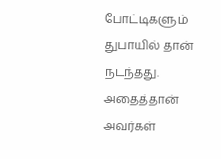போட்டிகளும் துபாயில் தான் நடந்தது. அதைத்தான் அவர்கள்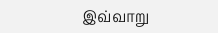இவ்வாறு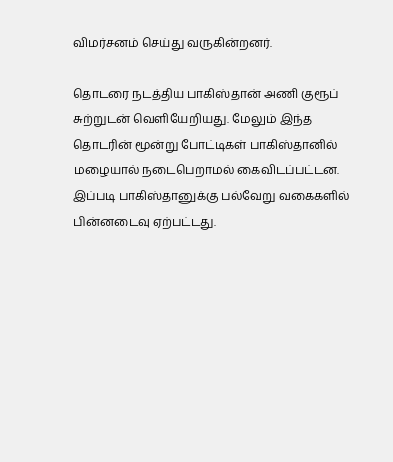விமர்சனம் செய்து வருகின்றனர்.

தொடரை நடத்திய பாகிஸ்தான் அணி குரூப் சுற்றுடன் வெளியேறியது. மேலும் இந்த தொடரின் மூன்று போட்டிகள் பாகிஸ்தானில் மழையால் நடைபெறாமல் கைவிடப்பட்டன. இப்படி பாகிஸ்தானுக்கு பல்வேறு வகைகளில் பின்னடைவு ஏற்பட்டது.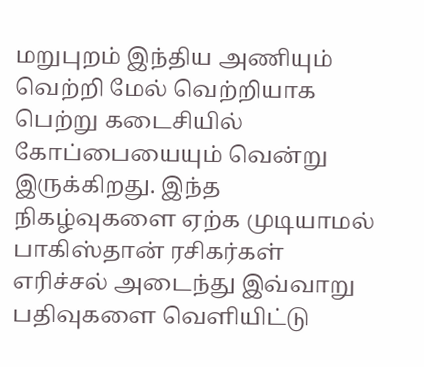மறுபுறம் இந்திய அணியும் வெற்றி மேல் வெற்றியாக பெற்று கடைசியில் கோப்பையையும் வென்று இருக்கிறது. இந்த நிகழ்வுகளை ஏற்க முடியாமல் பாகிஸ்தான் ரசிகர்கள் எரிச்சல் அடைந்து இவ்வாறு பதிவுகளை வெளியிட்டு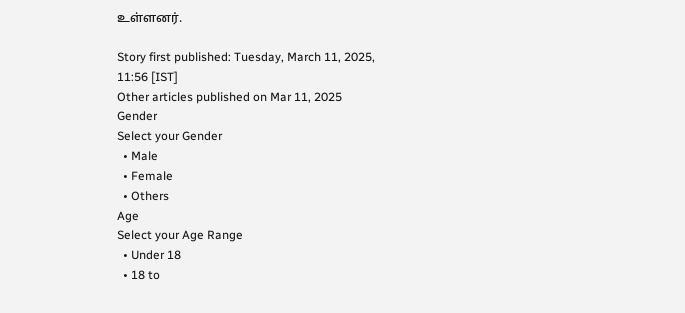உள்ளனர்.

Story first published: Tuesday, March 11, 2025, 11:56 [IST]
Other articles published on Mar 11, 2025
Gender
Select your Gender
  • Male
  • Female
  • Others
Age
Select your Age Range
  • Under 18
  • 18 to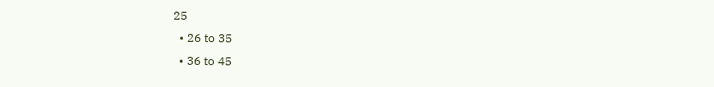25
  • 26 to 35
  • 36 to 45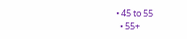• 45 to 55
  • 55+